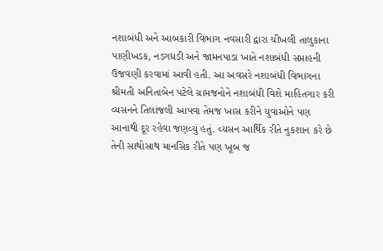નશાબંધી અને આબકારી વિભાગ નવસારી દ્વારા ચીખલી તાલુકાના પાણીખડક, નડગધડી અને જામનપાડા ખાતે નશાબંધી સપ્તાહની ઉજવણી કરવામાં આવી હતી. આ અવસરે નશાબંધી વિભાગના શ્રીમતી અનિતાબેન પટેલે ગ્રામજનોને નશાબંધી વિશે માહિતગાર કરી વ્યસનને તિલાંજલી આપવા તેમજ ખાસ કરીને યુવાઓને પણ આનાથી દૂર રહેવા જણવ્યું હતું. વ્યસન આર્થિક રીતે નુકશાન કરે છે તેની સાથોસાથ માનસિક રીતે પણ ખૂબ જ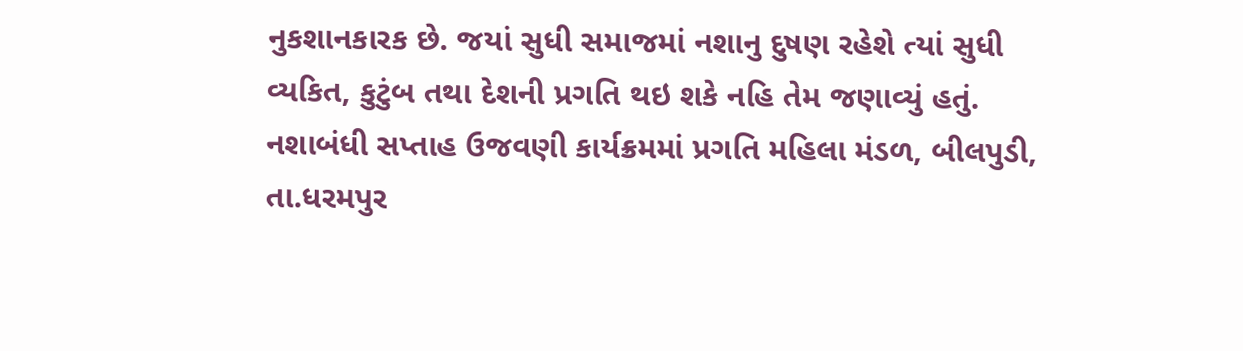નુકશાનકારક છે. જયાં સુધી સમાજમાં નશાનુ દુષણ રહેશે ત્યાં સુધી વ્યકિત, કુટુંબ તથા દેશની પ્રગતિ થઇ શકે નહિ તેમ જણાવ્યું હતું. નશાબંધી સપ્તાહ ઉજવણી કાર્યક્રમમાં પ્રગતિ મહિલા મંડળ, બીલપુડી, તા.ધરમપુર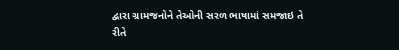દ્વારા ગ્રામજનોને તેઓની સરળ ભાષામાં સમજાઇ તે રીતે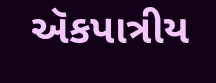ઍકપાત્રીય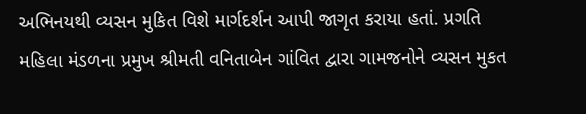અભિનયથી વ્યસન મુકિત વિશે માર્ગદર્શન આપી જાગૃત કરાયા હતાં. પ્રગતિ મહિલા મંડળના પ્રમુખ શ્રીમતી વનિતાબેન ગાંવિત દ્વારા ગામજનોને વ્યસન મુકત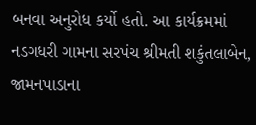બનવા અનુરોધ કર્યો હતો. આ કાર્યક્રમમાં નડગધરી ગામના સરપંચ શ્રીમતી શકુંતલાબેન, જામનપાડાના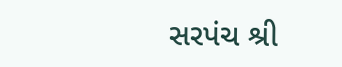સરપંચ શ્રી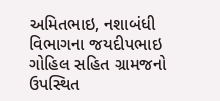અમિતભાઇ, નશાબંધી વિભાગના જયદીપભાઇ ગોહિલ સહિત ગ્રામજનો ઉપસ્થિત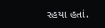રહયા હતાં.